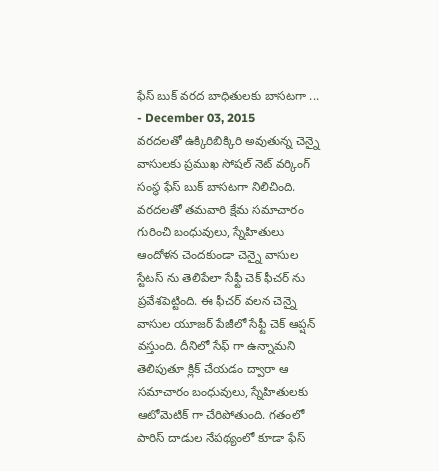ఫేస్ బుక్ వరద బాధితులకు బాసటగా ...
- December 03, 2015
వరదలతో ఉక్కిరిబిక్కిరి అవుతున్న చెన్నై వాసులకు ప్రముఖ సోషల్ నెట్ వర్కింగ్ సంస్థ ఫేస్ బుక్ బాసటగా నిలిచింది. వరదలతో తమవారి క్షేమ సమాచారం గురించి బంధువులు, స్నేహితులు ఆందోళన చెందకుండా చెన్నై వాసుల స్టేటస్ ను తెలిపేలా సేఫ్టీ చెక్ ఫీచర్ ను ప్రవేశపెట్టింది. ఈ ఫీచర్ వలన చెన్నై వాసుల యూజర్ పేజీలో సేఫ్టీ చెక్ ఆప్షన్ వస్తుంది. దీనిలో సేఫ్ గా ఉన్నామని తెలిపుతూ క్లిక్ చేయడం ద్వారా ఆ సమాచారం బంధువులు, స్నేహితులకు ఆటోమెటిక్ గా చేరిపోతుంది. గతంలో పారిస్ దాడుల నేపథ్యంలో కూడా ఫేస్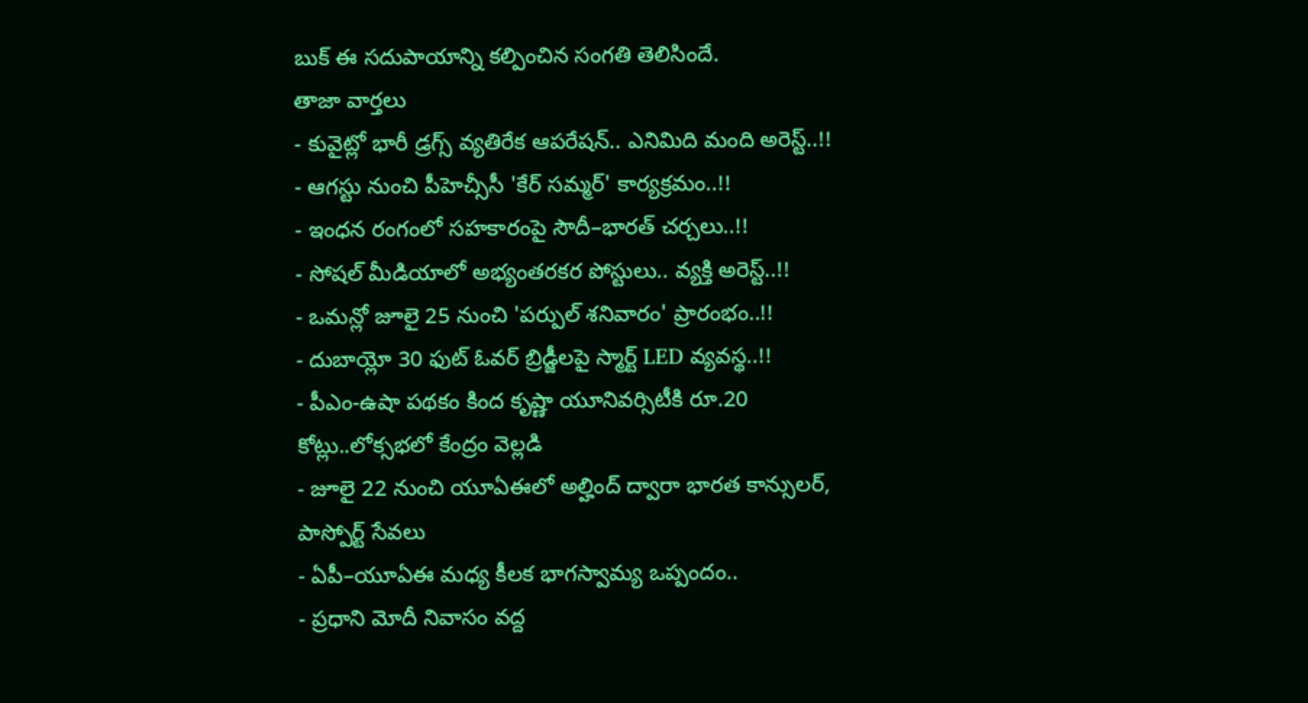బుక్ ఈ సదుపాయాన్ని కల్పించిన సంగతి తెలిసిందే.
తాజా వార్తలు
- కువైట్లో భారీ డ్రగ్స్ వ్యతిరేక ఆపరేషన్.. ఎనిమిది మంది అరెస్ట్..!!
- ఆగస్టు నుంచి పీహెచ్సీసీ 'కేర్ సమ్మర్' కార్యక్రమం..!!
- ఇంధన రంగంలో సహకారంపై సౌదీ–భారత్ చర్చలు..!!
- సోషల్ మీడియాలో అభ్యంతరకర పోస్టులు.. వ్యక్తి అరెస్ట్..!!
- ఒమన్లో జూలై 25 నుంచి 'పర్పుల్ శనివారం' ప్రారంభం..!!
- దుబాయ్లో 30 ఫుట్ ఓవర్ బ్రిడ్జీలపై స్మార్ట్ LED వ్యవస్థ..!!
- పీఎం-ఉషా పథకం కింద కృష్ణా యూనివర్సిటీకి రూ.20 కోట్లు..లోక్సభలో కేంద్రం వెల్లడి
- జూలై 22 నుంచి యూఏఈలో అల్హింద్ ద్వారా భారత కాన్సులర్, పాస్పోర్ట్ సేవలు
- ఏపీ–యూఏఈ మధ్య కీలక భాగస్వామ్య ఒప్పందం..
- ప్రధాని మోదీ నివాసం వద్ద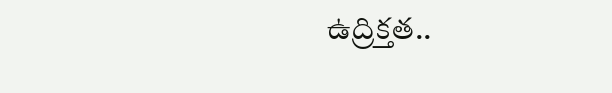ఉద్రిక్తత..